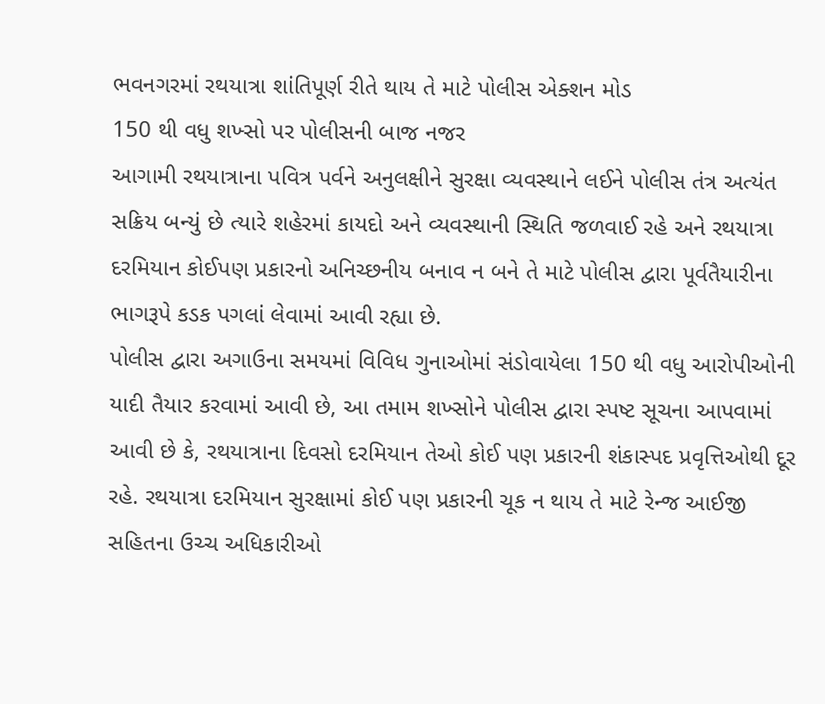ભવનગરમાં રથયાત્રા શાંતિપૂર્ણ રીતે થાય તે માટે પોલીસ એક્શન મોડ
150 થી વધુ શખ્સો પર પોલીસની બાજ નજર
આગામી રથયાત્રાના પવિત્ર પર્વને અનુલક્ષીને સુરક્ષા વ્યવસ્થાને લઈને પોલીસ તંત્ર અત્યંત સક્રિય બન્યું છે ત્યારે શહેરમાં કાયદો અને વ્યવસ્થાની સ્થિતિ જળવાઈ રહે અને રથયાત્રા દરમિયાન કોઈપણ પ્રકારનો અનિચ્છનીય બનાવ ન બને તે માટે પોલીસ દ્વારા પૂર્વતૈયારીના ભાગરૂપે કડક પગલાં લેવામાં આવી રહ્યા છે.
પોલીસ દ્વારા અગાઉના સમયમાં વિવિધ ગુનાઓમાં સંડોવાયેલા 150 થી વધુ આરોપીઓની યાદી તૈયાર કરવામાં આવી છે, આ તમામ શખ્સોને પોલીસ દ્વારા સ્પષ્ટ સૂચના આપવામાં આવી છે કે, રથયાત્રાના દિવસો દરમિયાન તેઓ કોઈ પણ પ્રકારની શંકાસ્પદ પ્રવૃત્તિઓથી દૂર રહે. રથયાત્રા દરમિયાન સુરક્ષામાં કોઈ પણ પ્રકારની ચૂક ન થાય તે માટે રેન્જ આઈજી સહિતના ઉચ્ચ અધિકારીઓ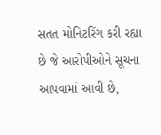સતત મોનિટરિંગ કરી રહ્યા છે જે આરોપીઓને સૂચના આપવામાં આવી છે,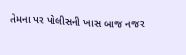તેમના પર પોલીસની ખાસ બાજ નજર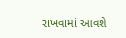રાખવામાં આવશે